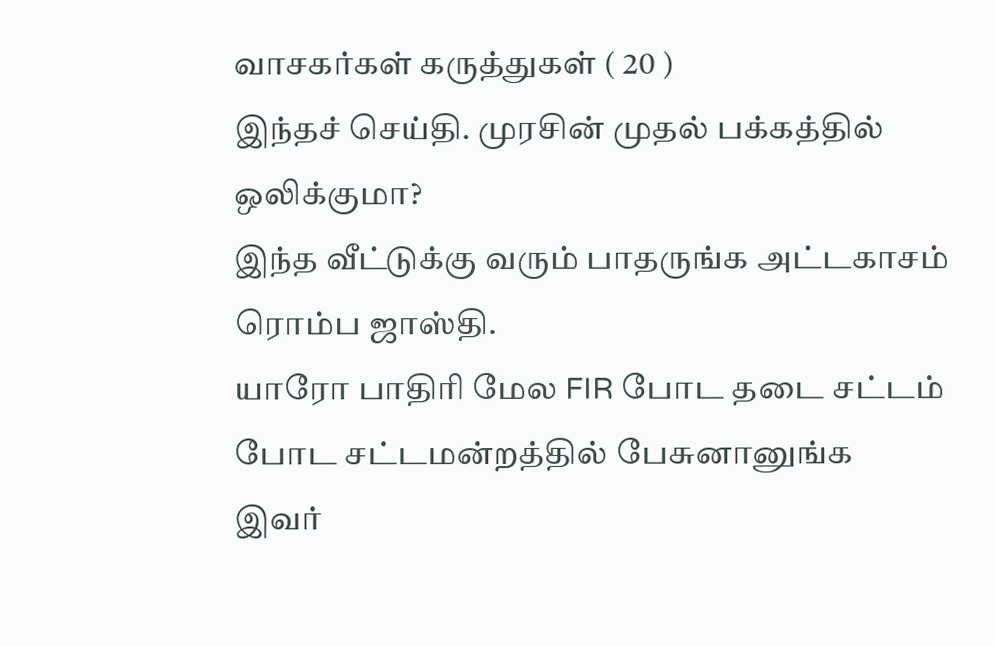வாசகர்கள் கருத்துகள் ( 20 )
இந்தச் செய்தி. முரசின் முதல் பக்கத்தில் ஒலிக்குமா?
இந்த வீட்டுக்கு வரும் பாதருங்க அட்டகாசம் ரொம்ப ஜாஸ்தி.
யாரோ பாதிரி மேல FIR போட தடை சட்டம் போட சட்டமன்றத்தில் பேசுனானுங்க
இவர்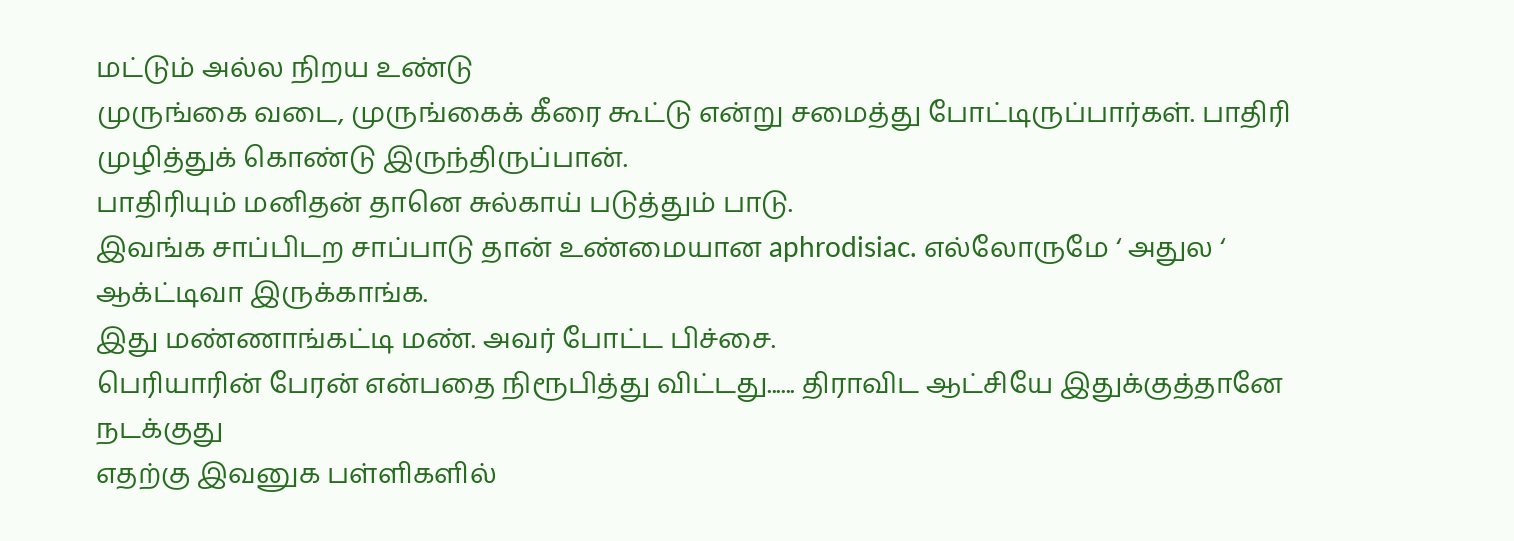மட்டும் அல்ல நிறய உண்டு
முருங்கை வடை, முருங்கைக் கீரை கூட்டு என்று சமைத்து போட்டிருப்பார்கள். பாதிரி முழித்துக் கொண்டு இருந்திருப்பான்.
பாதிரியும் மனிதன் தானெ சுல்காய் படுத்தும் பாடு.
இவங்க சாப்பிடற சாப்பாடு தான் உண்மையான aphrodisiac. எல்லோருமே ‘ அதுல ‘ ஆக்ட்டிவா இருக்காங்க.
இது மண்ணாங்கட்டி மண். அவர் போட்ட பிச்சை.
பெரியாரின் பேரன் என்பதை நிரூபித்து விட்டது...... திராவிட ஆட்சியே இதுக்குத்தானே நடக்குது
எதற்கு இவனுக பள்ளிகளில்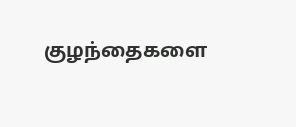குழந்தைகளை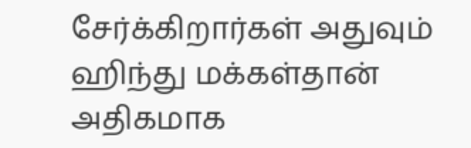சேர்க்கிறார்கள் அதுவும் ஹிந்து மக்கள்தான் அதிகமாக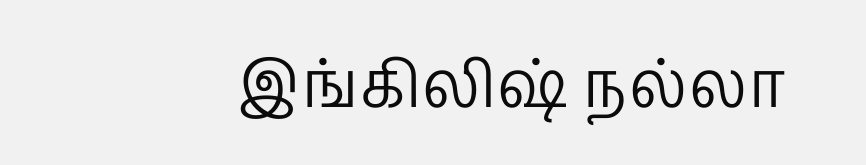இங்கிலிஷ் நல்லா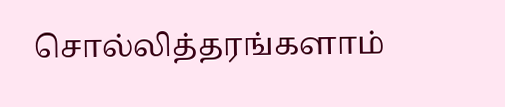சொல்லித்தரங்களாம்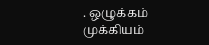. ஒழுக்கம் முக்கியம்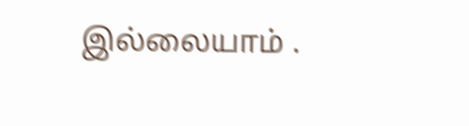இல்லையாம் .